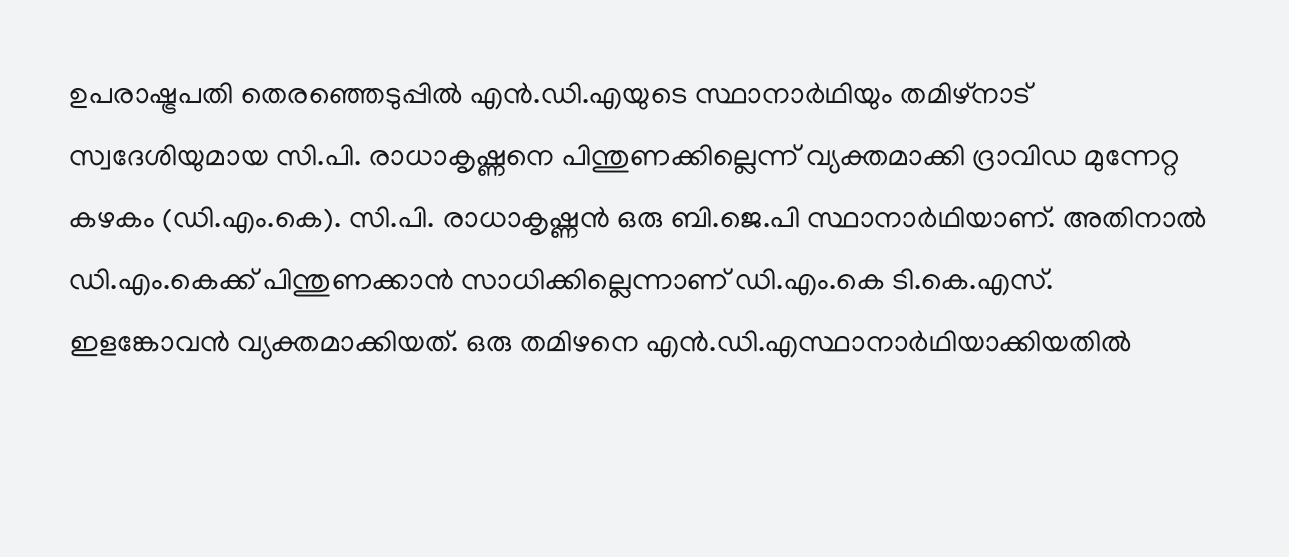ഉപരാഷ്ട്രപതി തെരഞ്ഞെടുപ്പിൽ എൻ.ഡി.എയുടെ സ്ഥാനാർഥിയും തമിഴ്നാട് സ്വദേശിയുമായ സി.പി. രാധാകൃഷ്ണനെ പിന്തുണക്കില്ലെന്ന് വ്യക്തമാക്കി ദ്രാവിഡ മുന്നേറ്റ കഴകം (ഡി.എം.കെ). സി.പി. രാധാകൃഷ്ണൻ ഒരു ബി.ജെ.പി സ്ഥാനാർഥിയാണ്. അതിനാൽ ഡി.എം.കെക്ക് പിന്തുണക്കാൻ സാധിക്കില്ലെന്നാണ് ഡി.എം.കെ ടി.കെ.എസ്. ഇളങ്കോവൻ വ്യക്തമാക്കിയത്. ഒരു തമിഴനെ എൻ.ഡി.എസ്ഥാനാർഥിയാക്കിയതിൽ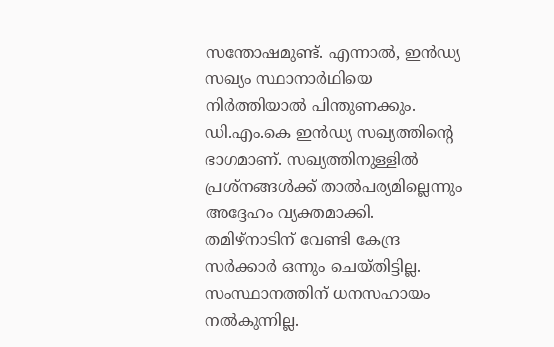സന്തോഷമുണ്ട്. എന്നാൽ, ഇൻഡ്യ സഖ്യം സ്ഥാനാർഥിയെ നിർത്തിയാൽ പിന്തുണക്കും. ഡി.എം.കെ ഇൻഡ്യ സഖ്യത്തിന്റെ ഭാഗമാണ്. സഖ്യത്തിനുള്ളിൽ പ്രശ്നങ്ങൾക്ക് താൽപര്യമില്ലെന്നും അദ്ദേഹം വ്യക്തമാക്കി. തമിഴ്നാടിന് വേണ്ടി കേന്ദ്ര സർക്കാർ ഒന്നും ചെയ്തിട്ടില്ല. സംസ്ഥാനത്തിന് ധനസഹായം നൽകുന്നില്ല.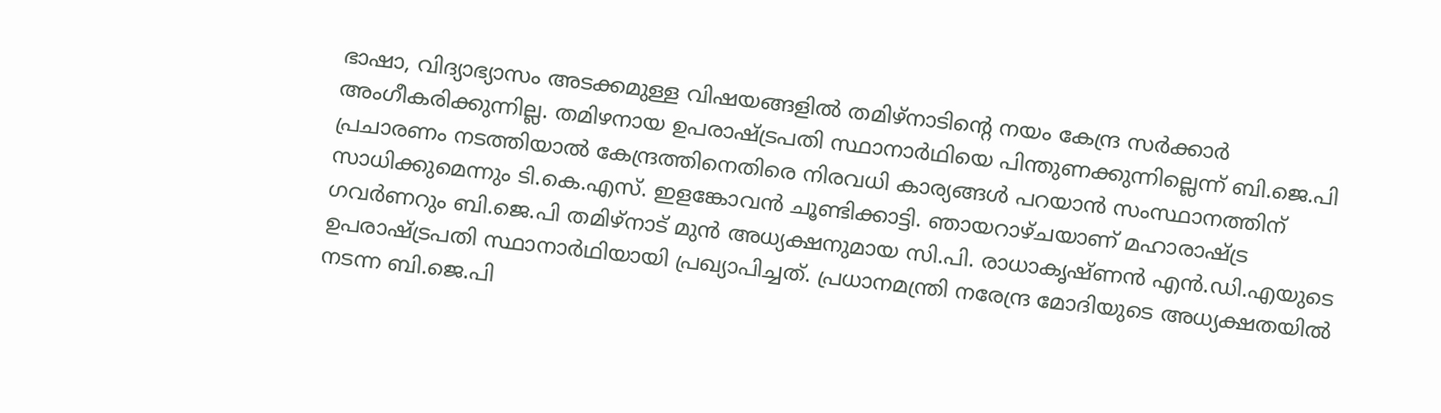ഭാഷാ, വിദ്യാഭ്യാസം അടക്കമുള്ള വിഷയങ്ങളിൽ തമിഴ്നാടിന്റെ നയം കേന്ദ്ര സർക്കാർ അംഗീകരിക്കുന്നില്ല. തമിഴനായ ഉപരാഷ്ട്രപതി സ്ഥാനാർഥിയെ പിന്തുണക്കുന്നില്ലെന്ന് ബി.ജെ.പി പ്രചാരണം നടത്തിയാൽ കേന്ദ്രത്തിനെതിരെ നിരവധി കാര്യങ്ങൾ പറയാൻ സംസ്ഥാനത്തിന് സാധിക്കുമെന്നും ടി.കെ.എസ്. ഇളങ്കോവൻ ചൂണ്ടിക്കാട്ടി. ഞായറാഴ്ചയാണ് മഹാരാഷ്ട്ര ഗവർണറും ബി.ജെ.പി തമിഴ്നാട് മുൻ അധ്യക്ഷനുമായ സി.പി. രാധാകൃഷ്ണൻ എൻ.ഡി.എയുടെ ഉപരാഷ്ട്രപതി സ്ഥാനാർഥിയായി പ്രഖ്യാപിച്ചത്. പ്രധാനമന്ത്രി നരേന്ദ്ര മോദിയുടെ അധ്യക്ഷതയിൽ നടന്ന ബി.ജെ.പി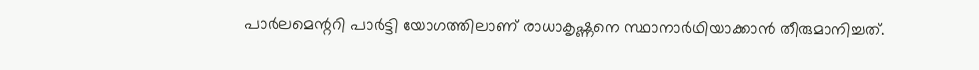പാർലമെന്ററി പാർട്ടി യോഗത്തിലാണ് രാധാകൃഷ്ണനെ സ്ഥാനാർഥിയാക്കാൻ തീരുമാനിച്ചത്.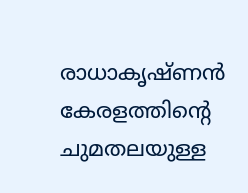രാധാകൃഷ്ണൻ കേരളത്തിന്റെ ചുമതലയുള്ള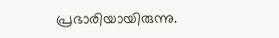പ്രഭാരിയായിരുന്നു.